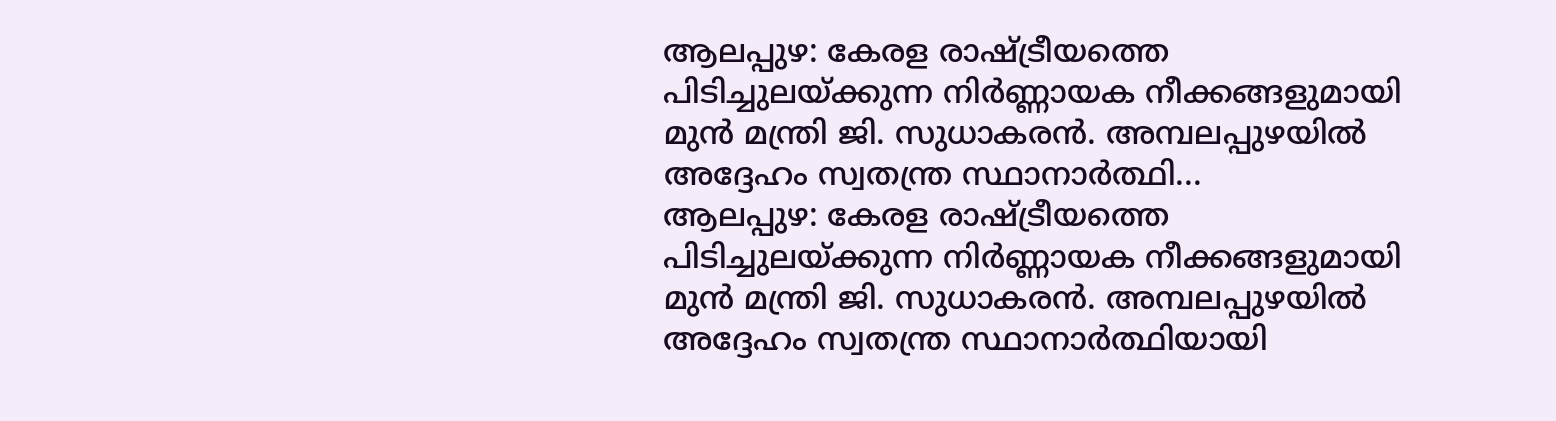ആലപ്പുഴ: കേരള രാഷ്ട്രീയത്തെ പിടിച്ചുലയ്ക്കുന്ന നിർണ്ണായക നീക്കങ്ങളുമായി മുൻ മന്ത്രി ജി. സുധാകരൻ. അമ്പലപ്പുഴയിൽ അദ്ദേഹം സ്വതന്ത്ര സ്ഥാനാർത്ഥി...
ആലപ്പുഴ: കേരള രാഷ്ട്രീയത്തെ പിടിച്ചുലയ്ക്കുന്ന നിർണ്ണായക നീക്കങ്ങളുമായി മുൻ മന്ത്രി ജി. സുധാകരൻ. അമ്പലപ്പുഴയിൽ അദ്ദേഹം സ്വതന്ത്ര സ്ഥാനാർത്ഥിയായി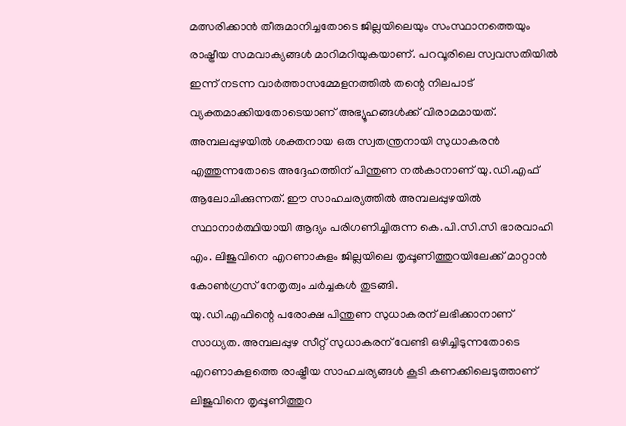മത്സരിക്കാൻ തീരുമാനിച്ചതോടെ ജില്ലയിലെയും സംസ്ഥാനത്തെയും രാഷ്ട്രീയ സമവാക്യങ്ങൾ മാറിമറിയുകയാണ്. പറവൂരിലെ സ്വവസതിയിൽ ഇന്ന് നടന്ന വാർത്താസമ്മേളനത്തിൽ തന്റെ നിലപാട് വ്യക്തമാക്കിയതോടെയാണ് അഭ്യൂഹങ്ങൾക്ക് വിരാമമായത്.
അമ്പലപ്പുഴയിൽ ശക്തനായ ഒരു സ്വതന്ത്രനായി സുധാകരൻ എത്തുന്നതോടെ അദ്ദേഹത്തിന് പിന്തുണ നൽകാനാണ് യു.ഡി.എഫ് ആലോചിക്കുന്നത്. ഈ സാഹചര്യത്തിൽ അമ്പലപ്പുഴയിൽ സ്ഥാനാർത്ഥിയായി ആദ്യം പരിഗണിച്ചിരുന്ന കെ.പി.സി.സി ഭാരവാഹി എം. ലിജുവിനെ എറണാകുളം ജില്ലയിലെ തൃപ്പൂണിത്തുറയിലേക്ക് മാറ്റാൻ കോൺഗ്രസ് നേതൃത്വം ചർച്ചകൾ തുടങ്ങി.
യു.ഡി.എഫിന്റെ പരോക്ഷ പിന്തുണ സുധാകരന് ലഭിക്കാനാണ് സാധ്യത. അമ്പലപ്പുഴ സീറ്റ് സുധാകരന് വേണ്ടി ഒഴിച്ചിടുന്നതോടെ എറണാകുളത്തെ രാഷ്ട്രീയ സാഹചര്യങ്ങൾ കൂടി കണക്കിലെടുത്താണ് ലിജുവിനെ തൃപ്പൂണിത്തുറ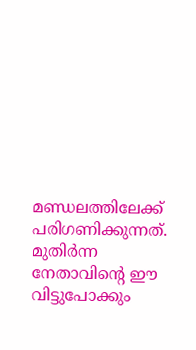മണ്ഡലത്തിലേക്ക് പരിഗണിക്കുന്നത്. മുതിർന്ന നേതാവിന്റെ ഈ വിട്ടുപോക്കും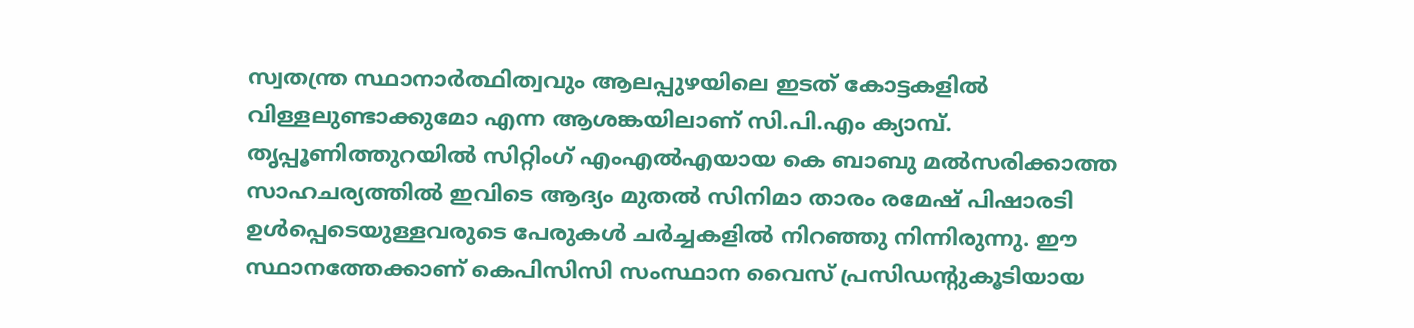സ്വതന്ത്ര സ്ഥാനാർത്ഥിത്വവും ആലപ്പുഴയിലെ ഇടത് കോട്ടകളിൽ വിള്ളലുണ്ടാക്കുമോ എന്ന ആശങ്കയിലാണ് സി.പി.എം ക്യാമ്പ്.
തൃപ്പൂണിത്തുറയിൽ സിറ്റിംഗ് എംഎൽഎയായ കെ ബാബു മൽസരിക്കാത്ത സാഹചര്യത്തിൽ ഇവിടെ ആദ്യം മുതൽ സിനിമാ താരം രമേഷ് പിഷാരടി ഉൾപ്പെടെയുള്ളവരുടെ പേരുകൾ ചർച്ചകളിൽ നിറഞ്ഞു നിന്നിരുന്നു. ഈ സ്ഥാനത്തേക്കാണ് കെപിസിസി സംസ്ഥാന വൈസ് പ്രസിഡന്റുകൂടിയായ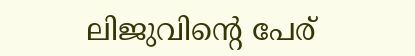ലിജുവിന്റെ പേര്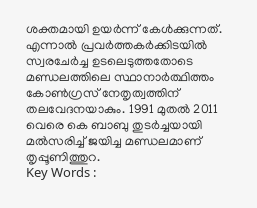ശക്തമായി ഉയർന്ന് കേൾക്കുന്നത്.
എന്നാൽ പ്രവർത്തകർക്കിടയിൽ സ്വരചേർച്ച ഉടലെടുത്തതോടെ മണ്ഡലത്തിലെ സ്ഥാനാർത്ഥിത്തം കോൺഗ്രസ് നേതൃത്വത്തിന് തലവേദനയാകും. 1991 മുതൽ 2011 വെരെ കെ ബാബു തുടർച്ചയായി മൽസരിച്ച് ജയിച്ച മണ്ഡലമാണ് തൃപ്പൂണിത്തുറ.
Key Words :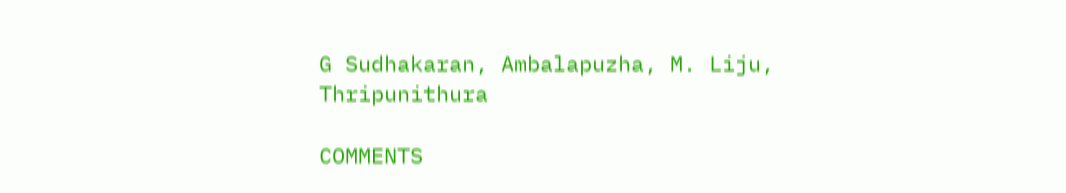G Sudhakaran, Ambalapuzha, M. Liju, Thripunithura

COMMENTS